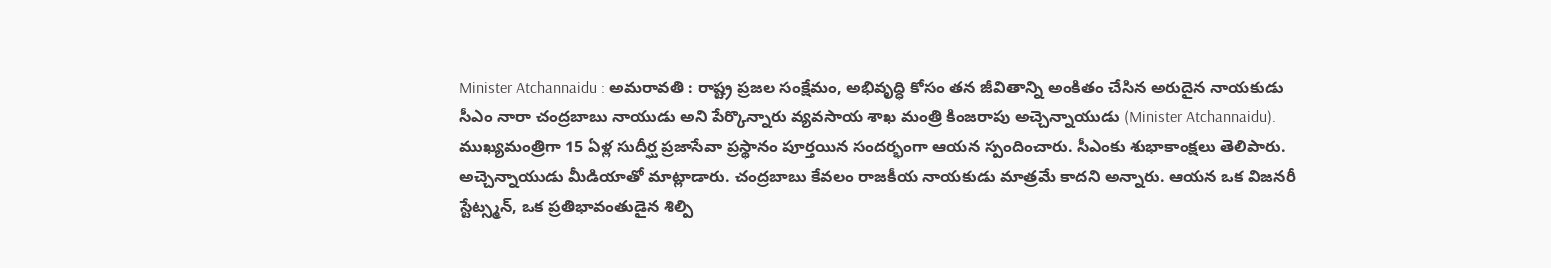Minister Atchannaidu : అమరావతి : రాష్ట్ర ప్రజల సంక్షేమం, అభివృద్ధి కోసం తన జీవితాన్ని అంకితం చేసిన అరుదైన నాయకుడు సీఎం నారా చంద్రబాబు నాయుడు అని పేర్కొన్నారు వ్యవసాయ శాఖ మంత్రి కింజరాపు అచ్చెన్నాయుడు (Minister Atchannaidu). ముఖ్యమంత్రిగా 15 ఏళ్ల సుదీర్ఘ ప్రజాసేవా ప్రస్థానం పూర్తయిన సందర్భంగా ఆయన స్పందించారు. సీఎంకు శుభాకాంక్షలు తెలిపారు. అచ్చెన్నాయుడు మీడియాతో మాట్లాడారు. చంద్రబాబు కేవలం రాజకీయ నాయకుడు మాత్రమే కాదని అన్నారు. ఆయన ఒక విజనరీ స్టేట్స్మన్, ఒక ప్రతిభావంతుడైన శిల్పి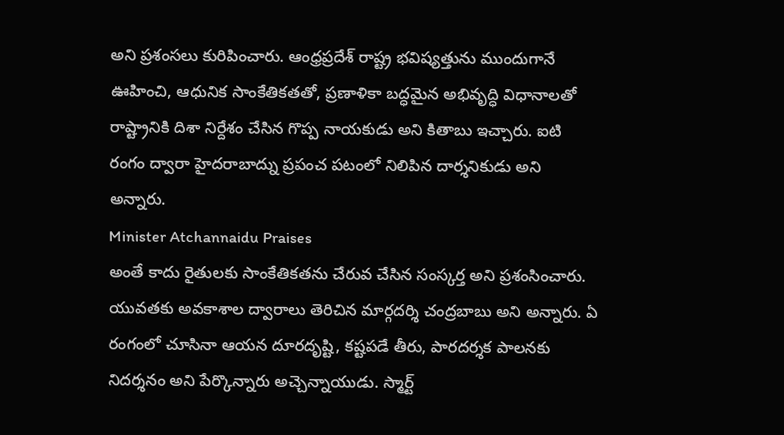అని ప్రశంసలు కురిపించారు. ఆంధ్రప్రదేశ్ రాష్ట్ర భవిష్యత్తును ముందుగానే ఊహించి, ఆధునిక సాంకేతికతతో, ప్రణాళికా బద్ధమైన అభివృద్ధి విధానాలతో రాష్ట్రానికి దిశా నిర్దేశం చేసిన గొప్ప నాయకుడు అని కితాబు ఇచ్చారు. ఐటి రంగం ద్వారా హైదరాబాద్ను ప్రపంచ పటంలో నిలిపిన దార్శనికుడు అని అన్నారు.
Minister Atchannaidu Praises
అంతే కాదు రైతులకు సాంకేతికతను చేరువ చేసిన సంస్కర్త అని ప్రశంసించారు. యువతకు అవకాశాల ద్వారాలు తెరిచిన మార్గదర్శి చంద్రబాబు అని అన్నారు. ఏ రంగంలో చూసినా ఆయన దూరదృష్టి, కష్టపడే తీరు, పారదర్శక పాలనకు నిదర్శనం అని పేర్కొన్నారు అచ్చెన్నాయుడు. స్మార్ట్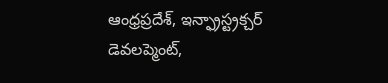ఆంధ్రప్రదేశ్, ఇన్ఫ్రాస్ట్రక్చర్ డెవలప్మెంట్,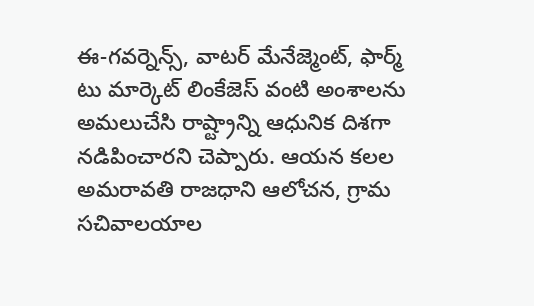ఈ-గవర్నెన్స్, వాటర్ మేనేజ్మెంట్, ఫార్మ్ టు మార్కెట్ లింకేజెస్ వంటి అంశాలను అమలుచేసి రాష్ట్రాన్ని ఆధునిక దిశగా నడిపించారని చెప్పారు. ఆయన కలల అమరావతి రాజధాని ఆలోచన, గ్రామ సచివాలయాల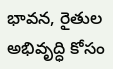భావన, రైతుల అభివృద్ధి కోసం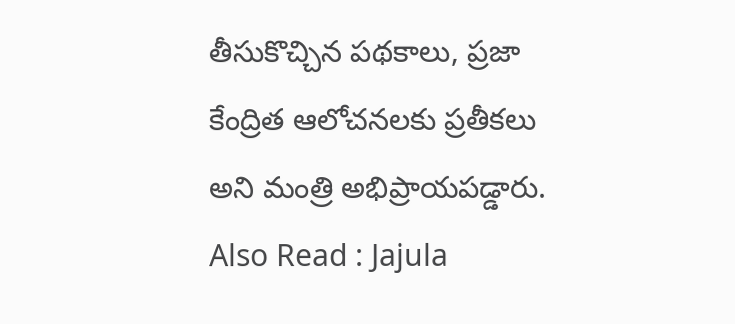తీసుకొచ్చిన పథకాలు, ప్రజా కేంద్రిత ఆలోచనలకు ప్రతీకలు అని మంత్రి అభిప్రాయపడ్డారు.
Also Read : Jajula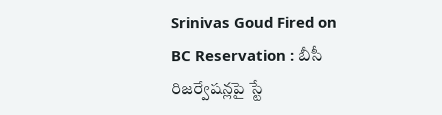Srinivas Goud Fired on BC Reservation : బీసీ రిజర్వేషన్లపై స్టే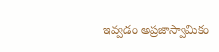ఇవ్వడం అప్రజాస్వామికం